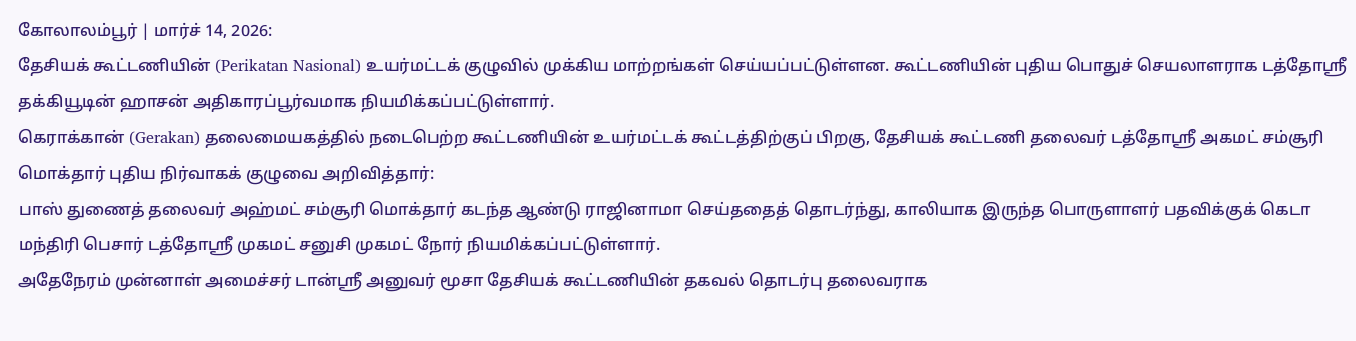கோலாலம்பூர் | மார்ச் 14, 2026:
தேசியக் கூட்டணியின் (Perikatan Nasional) உயர்மட்டக் குழுவில் முக்கிய மாற்றங்கள் செய்யப்பட்டுள்ளன. கூட்டணியின் புதிய பொதுச் செயலாளராக டத்தோஸ்ரீ தக்கியூடின் ஹாசன் அதிகாரப்பூர்வமாக நியமிக்கப்பட்டுள்ளார்.
கெராக்கான் (Gerakan) தலைமையகத்தில் நடைபெற்ற கூட்டணியின் உயர்மட்டக் கூட்டத்திற்குப் பிறகு, தேசியக் கூட்டணி தலைவர் டத்தோஸ்ரீ அகமட் சம்சூரி மொக்தார் புதிய நிர்வாகக் குழுவை அறிவித்தார்:
பாஸ் துணைத் தலைவர் அஹ்மட் சம்சூரி மொக்தார் கடந்த ஆண்டு ராஜினாமா செய்ததைத் தொடர்ந்து, காலியாக இருந்த பொருளாளர் பதவிக்குக் கெடா மந்திரி பெசார் டத்தோஸ்ரீ முகமட் சனுசி முகமட் நோர் நியமிக்கப்பட்டுள்ளார்.
அதேநேரம் முன்னாள் அமைச்சர் டான்ஸ்ரீ அனுவர் மூசா தேசியக் கூட்டணியின் தகவல் தொடர்பு தலைவராக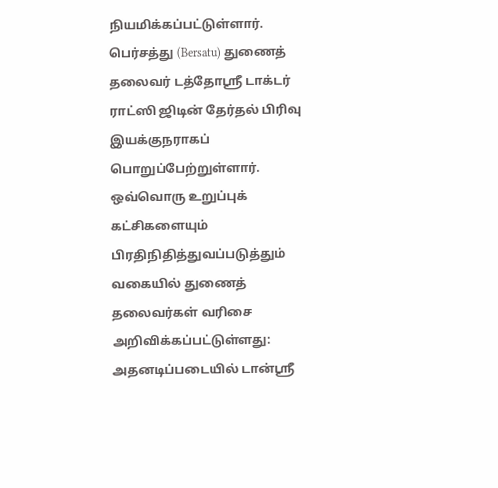நியமிக்கப்பட்டுள்ளார்.
பெர்சத்து (Bersatu) துணைத் தலைவர் டத்தோஸ்ரீ டாக்டர் ராட்ஸி ஜிடின் தேர்தல் பிரிவு இயக்குநராகப் பொறுப்பேற்றுள்ளார்.
ஒவ்வொரு உறுப்புக் கட்சிகளையும் பிரதிநிதித்துவப்படுத்தும் வகையில் துணைத் தலைவர்கள் வரிசை அறிவிக்கப்பட்டுள்ளது: அதனடிப்படையில் டான்ஸ்ரீ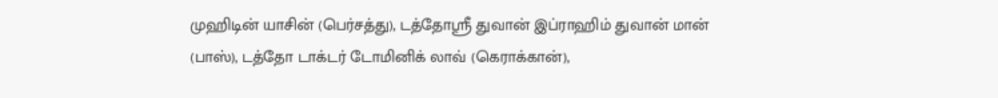முஹிடின் யாசின் (பெர்சத்து), டத்தோஸ்ரீ துவான் இப்ராஹிம் துவான் மான் (பாஸ்), டத்தோ டாக்டர் டோமினிக் லாவ் (கெராக்கான்),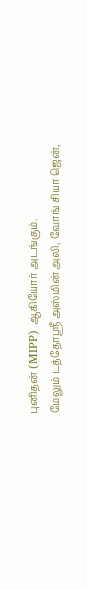புனிதன் (MIPP) ஆகியோர் அடங்கும்.
மேலும் டத்தோஸ்ரீ அஸ்மின் அலி, வோங் சியா ஜென்,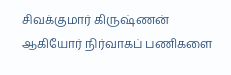சிவக்குமார் கிருஷ்ணன் ஆகியோர் நிர்வாகப் பணிகளை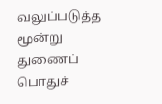வலுப்படுத்த மூன்று துணைப் பொதுச்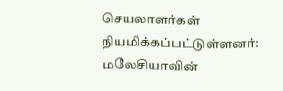செயலாளர்கள் நியமிக்கப்பட்டுள்ளனர்:
மலேசியாவின்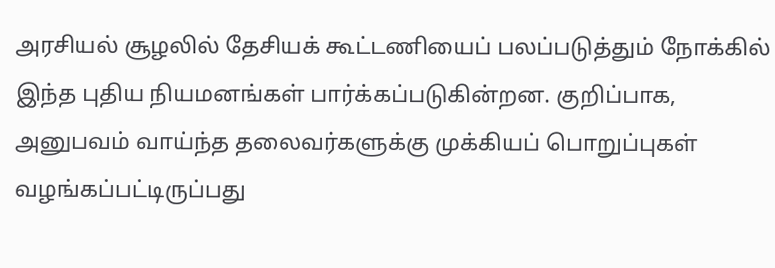அரசியல் சூழலில் தேசியக் கூட்டணியைப் பலப்படுத்தும் நோக்கில் இந்த புதிய நியமனங்கள் பார்க்கப்படுகின்றன. குறிப்பாக, அனுபவம் வாய்ந்த தலைவர்களுக்கு முக்கியப் பொறுப்புகள் வழங்கப்பட்டிருப்பது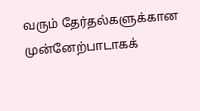வரும் தேர்தல்களுக்கான முன்னேற்பாடாகக்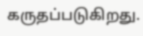கருதப்படுகிறது.